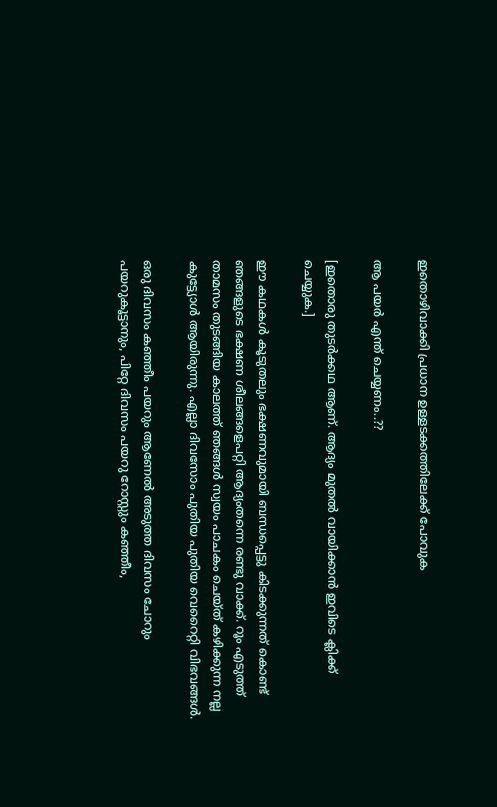ഇതൊഴിവാക്കി പ്രധാന ഉള്ളടക്കത്തിലേക്ക് പോവുക

ആ പയർ എന്ത് ചെയ്യണം..??

[ഇതൊരു തുടർക്കഥ ആണ്. ആദ്യം മുതൽ വായിക്കാൻ ഇവിടെ ക്ലിക്ക് ചെയ്യുക.]

ഈ കഥകൾ കൂടുതലും ഭക്ഷണവുമായി ബന്ധപ്പെട്ടു കിടക്കുന്നത് കൊണ്ട് ഞങ്ങളുടെ ഭക്ഷണ ശീലങ്ങളെപറ്റി ആദ്യംതന്നെ രണ്ടു വാക്ക്. റൂം എടുത്ത് താമസം തുടങ്ങിയ കാലത്ത് ഞങ്ങൾ സ്വയം പാചകം ചെയ്ത് കഴിക്കുന്ന നല്ല കുട്ട്യോൾ ആയിരുന്നു. എല്ലാ ദിവസോം പുതിയ പുതിയ വെറൈറ്റി വിഭവങ്ങൾ.

ഒരു ദിവസം കഞ്ഞീം പയറും ആണേൽ അടുത്ത ദിവസം ചോറും പയറുകൂട്ടാനും, പിറ്റേ ദിവസം പയറു റോസ്റ്റും കഞ്ഞീം,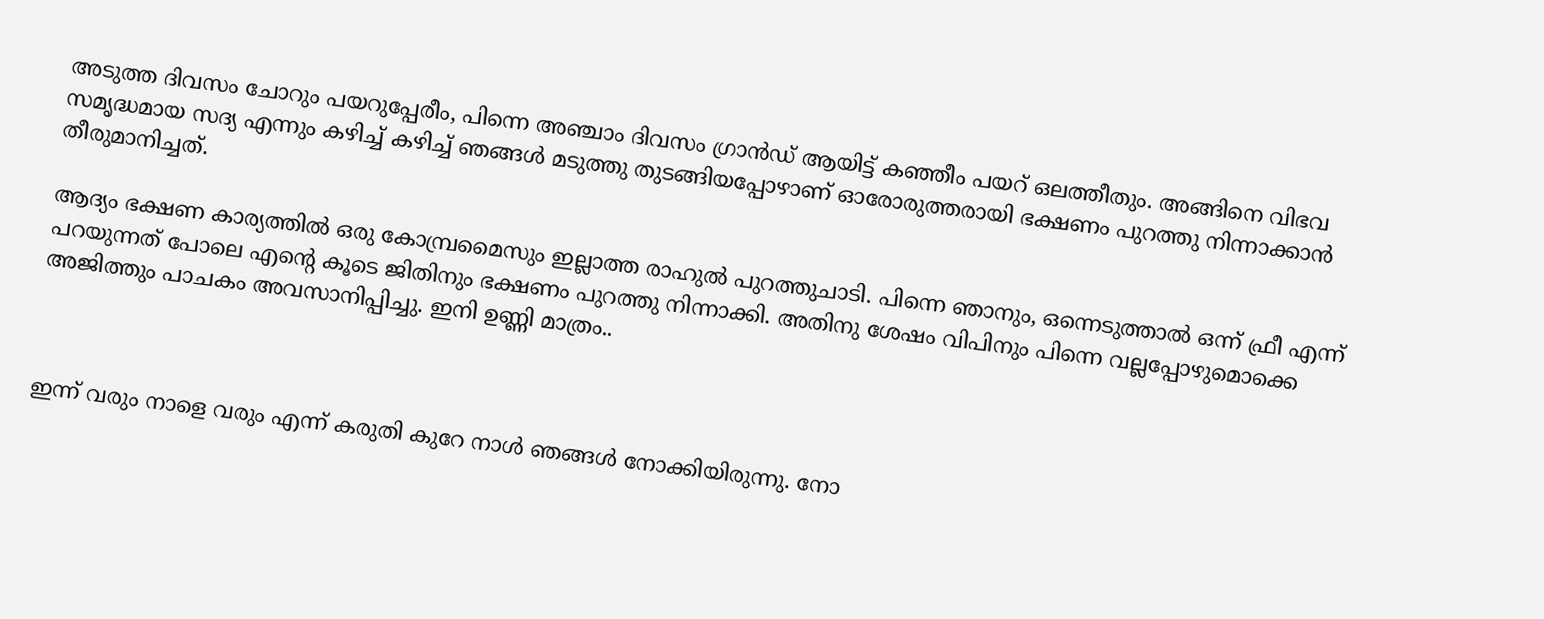അടുത്ത ദിവസം ചോറും പയറുപ്പേരീം, പിന്നെ അഞ്ചാം ദിവസം ഗ്രാൻഡ്‌ ആയിട്ട് കഞ്ഞീം പയറ് ഒലത്തീതും. അങ്ങിനെ വിഭവ സമൃദ്ധമായ സദ്യ എന്നും കഴിച്ച് കഴിച്ച് ഞങ്ങൾ മടുത്തു തുടങ്ങിയപ്പോഴാണ് ഓരോരുത്തരായി ഭക്ഷണം പുറത്തു നിന്നാക്കാൻ തീരുമാനിച്ചത്.

ആദ്യം ഭക്ഷണ കാര്യത്തിൽ ഒരു കോമ്പ്രമൈസും ഇല്ലാത്ത രാഹുൽ പുറത്തുചാടി. പിന്നെ ഞാനും, ഒന്നെടുത്താൽ ഒന്ന് ഫ്രീ എന്ന് പറയുന്നത് പോലെ എന്റെ കൂടെ ജിതിനും ഭക്ഷണം പുറത്തു നിന്നാക്കി. അതിനു ശേഷം വിപിനും പിന്നെ വല്ലപ്പോഴുമൊക്കെ അജിത്തും പാചകം അവസാനിപ്പിച്ചു. ഇനി ഉണ്ണി മാത്രം..



ഇന്ന് വരും നാളെ വരും എന്ന് കരുതി കുറേ നാൾ ഞങ്ങൾ നോക്കിയിരുന്നു. നോ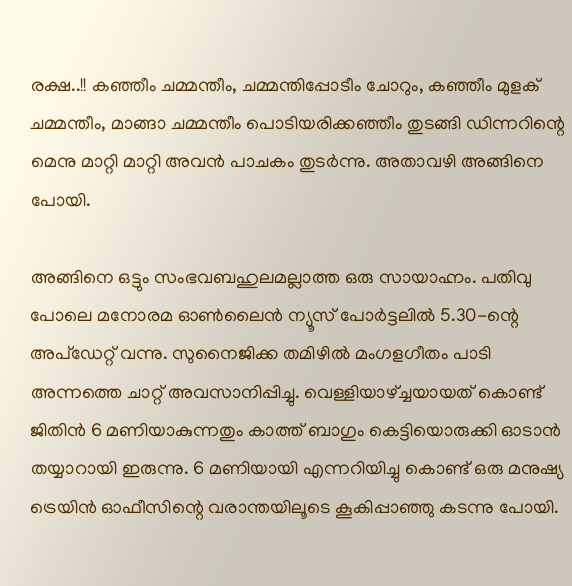രക്ഷ..!! കഞ്ഞീം ചമ്മന്തീം, ചമ്മന്തിപ്പോടീം ചോറും, കഞ്ഞീം മുളക് ചമ്മന്തീം, മാങ്ങാ ചമ്മന്തീം പൊടിയരിക്കഞ്ഞീം തുടങ്ങി ഡിന്നറിന്റെ മെനു മാറ്റി മാറ്റി അവൻ പാചകം തുടർന്നു. അതാവഴി അങ്ങിനെ പോയി.

അങ്ങിനെ ഒട്ടും സംഭവബഹുലമല്ലാത്ത ഒരു സായാഹ്നം. പതിവു പോലെ മനോരമ ഓണ്‍ലൈൻ ന്യൂസ്‌ പോർട്ടലിൽ 5.30-ന്റെ അപ്ഡേറ്റ് വന്നു. സുനൈജിക്ക തമിഴിൽ മംഗളഗീതം പാടി അന്നത്തെ ചാറ്റ് അവസാനിപ്പിച്ചു. വെള്ളിയാഴ്ച്ചയായത്‌ കൊണ്ട് ജിതിൻ 6 മണിയാകുന്നതും കാത്ത് ബാഗും കെട്ടിയൊരുക്കി ഓടാൻ തയ്യാറായി ഇരുന്നു. 6 മണിയായി എന്നറിയിച്ചു കൊണ്ട് ഒരു മനുഷ്യ ട്രെയിൻ ഓഫീസിന്റെ വരാന്തയിലൂടെ കൂകിപ്പാഞ്ഞു കടന്നു പോയി.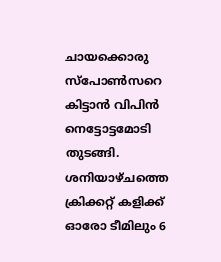ചായക്കൊരു സ്പോണ്‍സറെ കിട്ടാൻ വിപിൻ നെട്ടോട്ടമോടി തുടങ്ങി. ശനിയാഴ്ചത്തെ ക്രിക്കറ്റ്‌ കളിക്ക് ഓരോ ടീമിലും 6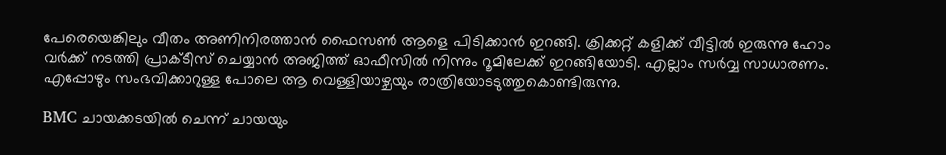പേരെയെങ്കിലും വീതം അണിനിരത്താൻ ഫൈസണ്‍ ആളെ പിടിക്കാൻ ഇറങ്ങി. ക്രിക്കറ്റ്‌ കളിക്ക് വീട്ടിൽ ഇരുന്നു ഹോം വർക്ക്‌ നടത്തി പ്രാക്ടീസ് ചെയ്യാൻ അജിത്ത് ഓഫീസിൽ നിന്നും റൂമിലേക്ക് ഇറങ്ങിയോടി. എല്ലാം സർവ്വ സാധാരണം. എപ്പോഴും സംഭവിക്കാറുള്ള പോലെ ആ വെള്ളിയാഴ്ചയും രാത്രിയോടടുത്തുകൊണ്ടിരുന്നു.

BMC ചായക്കടയിൽ ചെന്ന് ചായയും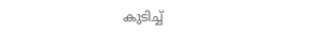കുടിച്ച്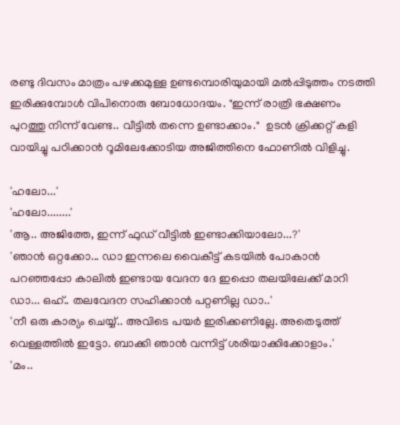രണ്ടു ദിവസം മാത്രം പഴക്കമുള്ള ഉണ്ടമ്പൊരിയുമായി മൽപ്പിടുത്തം നടത്തി ഇരിക്കുമ്പോൾ വിപിനൊരു ബോധോദയം. "ഇന്ന് രാത്രി ഭക്ഷണം പുറത്തു നിന്ന് വേണ്ട.. വീട്ടിൽ തന്നെ ഉണ്ടാക്കാം."  ഉടൻ ക്രിക്കറ്റ്‌ കളി വായിച്ചു പഠിക്കാൻ റൂമിലേക്കോടിയ അജിത്തിനെ ഫോണിൽ വിളിച്ചു.

'ഹലോ...'
'ഹലോ........'
'ആ.. അജിത്തേ, ഇന്ന് ഫുഡ് വീട്ടിൽ ഇണ്ടാക്കിയാലോ...?'
'ഞാൻ ഒറ്റക്കോ... ഡാ ഇന്നലെ വൈകീട്ട് കടയിൽ പോകാൻ പറഞ്ഞപ്പോ കാലിൽ ഇണ്ടായ വേദന ദേ ഇപ്പൊ തലയിലേക്ക് മാറി ഡാ... ഒഹ്.. തലവേദന സഹിക്കാൻ പറ്റണില്ല ഡാ..'
'നീ ഒരു കാര്യം ചെയ്യ്‌.. അവിടെ പയർ ഇരിക്കണില്ലേ. അതെടുത്ത് വെള്ളത്തിൽ ഇട്ടോ. ബാക്കി ഞാൻ വന്നിട്ട് ശരിയാക്കിക്കോളാം.'
'മം..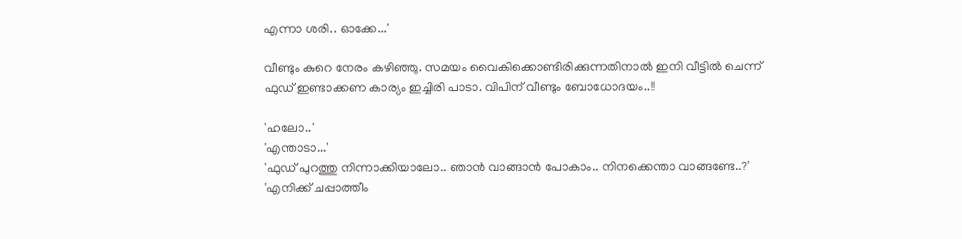എന്നാ ശരി.. ഓക്കേ...'

വീണ്ടും കുറെ നേരം കഴിഞ്ഞു. സമയം വൈകിക്കൊണ്ടിരിക്കുന്നതിനാൽ ഇനി വീട്ടിൽ ചെന്ന് ഫുഡ്‌ ഇണ്ടാക്കണ കാര്യം ഇച്ചിരി പാടാ. വിപിന് വീണ്ടും ബോധോദയം..!!

'ഹലോ..'
'എന്താടാ...'
'ഫുഡ് പുറത്തു നിന്നാക്കിയാലോ.. ഞാൻ വാങ്ങാൻ പോകാം.. നിനക്കെന്താ വാങ്ങണ്ടേ..?'
'എനിക്ക് ചപ്പാത്തീം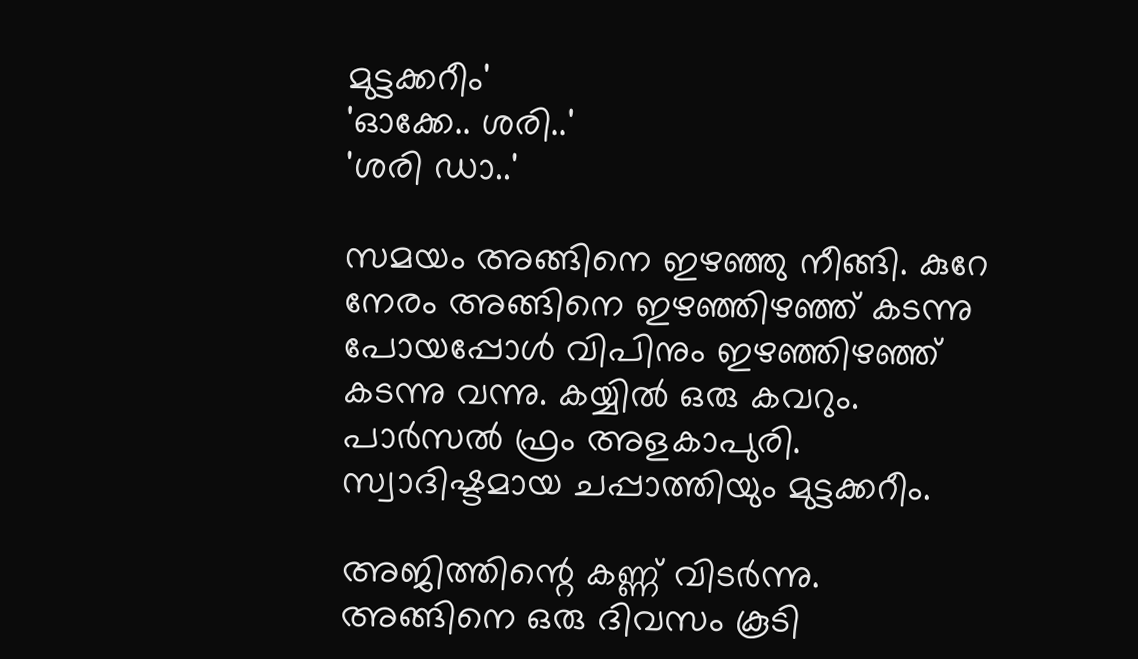മുട്ടക്കറീം'
'ഓക്കേ.. ശരി..'
'ശരി ഡാ..'

സമയം അങ്ങിനെ ഇഴഞ്ഞു നീങ്ങി. കുറേ നേരം അങ്ങിനെ ഇഴഞ്ഞിഴഞ്ഞ് കടന്നു പോയപ്പോൾ വിപിനും ഇഴഞ്ഞിഴഞ്ഞ് കടന്നു വന്നു. കയ്യിൽ ഒരു കവറും. പാർസൽ ഫ്രം അളകാപുരി. സ്വാദിഷ്ടമായ ചപ്പാത്തിയും മുട്ടക്കറീം.

അജിത്തിന്റെ കണ്ണ് വിടർന്നു. അങ്ങിനെ ഒരു ദിവസം കൂടി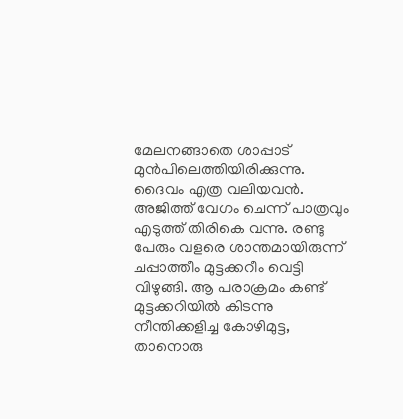മേലനങ്ങാതെ ശാപ്പാട് മുൻപിലെത്തിയിരിക്കുന്നു. ദൈവം എത്ര വലിയവൻ. അജിത്ത് വേഗം ചെന്ന് പാത്രവും എടുത്ത് തിരികെ വന്നു. രണ്ടു പേരും വളരെ ശാന്തമായിരുന്ന് ചപ്പാത്തീം മുട്ടക്കറീം വെട്ടി വിഴുങ്ങി. ആ പരാക്രമം കണ്ട് മുട്ടക്കറിയിൽ കിടന്നു നീന്തിക്കളിച്ച കോഴിമുട്ട, താനൊരു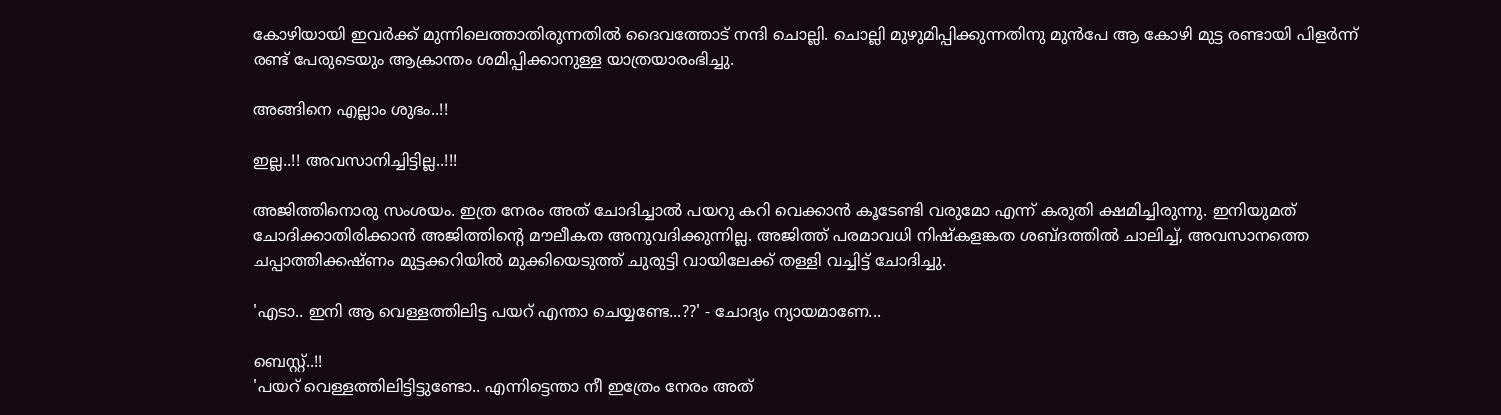കോഴിയായി ഇവർക്ക് മുന്നിലെത്താതിരുന്നതിൽ ദൈവത്തോട് നന്ദി ചൊല്ലി. ചൊല്ലി മുഴുമിപ്പിക്കുന്നതിനു മുൻപേ ആ കോഴി മുട്ട രണ്ടായി പിളർന്ന്‌ രണ്ട് പേരുടെയും ആക്രാന്തം ശമിപ്പിക്കാനുള്ള യാത്രയാരംഭിച്ചു.

അങ്ങിനെ എല്ലാം ശുഭം..!!

ഇല്ല..!! അവസാനിച്ചിട്ടില്ല..!!!

അജിത്തിനൊരു സംശയം. ഇത്ര നേരം അത് ചോദിച്ചാൽ പയറു കറി വെക്കാൻ കൂടേണ്ടി വരുമോ എന്ന് കരുതി ക്ഷമിച്ചിരുന്നു. ഇനിയുമത് ചോദിക്കാതിരിക്കാൻ അജിത്തിന്റെ മൗലീകത അനുവദിക്കുന്നില്ല. അജിത്ത് പരമാവധി നിഷ്കളങ്കത ശബ്ദത്തിൽ ചാലിച്ച്, അവസാനത്തെ ചപ്പാത്തിക്കഷ്ണം മുട്ടക്കറിയിൽ മുക്കിയെടുത്ത് ചുരുട്ടി വായിലേക്ക് തള്ളി വച്ചിട്ട് ചോദിച്ചു.

'എടാ.. ഇനി ആ വെള്ളത്തിലിട്ട പയറ് എന്താ ചെയ്യണ്ടേ...??' - ചോദ്യം ന്യായമാണേ...

ബെസ്റ്റ്..!!
'പയറ് വെള്ളത്തിലിട്ടിട്ടുണ്ടോ.. എന്നിട്ടെന്താ നീ ഇത്രേം നേരം അത്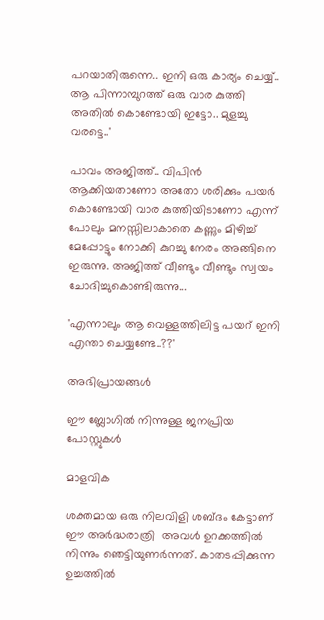പറയാതിരുന്നെ.. ഇനി ഒരു കാര്യം ചെയ്യ്‌.. ആ പിന്നാമ്പുറത്ത് ഒരു വാര കുത്തി അതിൽ കൊണ്ടോയി ഇട്ടോ.. മുളച്ചു വരട്ടെ..'

പാവം അജിത്ത്.. വിപിൻ ആക്കിയതാണോ അതോ ശരിക്കും പയർ കൊണ്ടോയി വാര കുത്തിയിടാണോ എന്ന് പോലും മനസ്സിലാകാതെ കണ്ണും മിഴിച്ച് മേപ്പോട്ടും നോക്കി കുറച്ചു നേരം അങ്ങിനെ ഇരുന്നു. അജിത്ത് വീണ്ടും വീണ്ടും സ്വയം ചോദിച്ചുകൊണ്ടിരുന്നു...

'എന്നാലും ആ വെള്ളത്തിലിട്ട പയറ് ഇനി എന്താ ചെയ്യണ്ടേ..??'

അഭിപ്രായങ്ങള്‍

ഈ ബ്ലോഗിൽ നിന്നുള്ള ജനപ്രിയ പോസ്റ്റുകള്‍‌

മാളവിക

ശക്തമായ ഒരു നിലവിളി ശബ്ദം കേട്ടാണ്  ഈ അര്‍ദ്ധരാത്രി  അവള്‍ ഉറക്കത്തില്‍ നിന്നും ഞെട്ടിയുണര്‍ന്നത്. കാതടപ്പിക്കുന്ന ഉച്ചത്തില്‍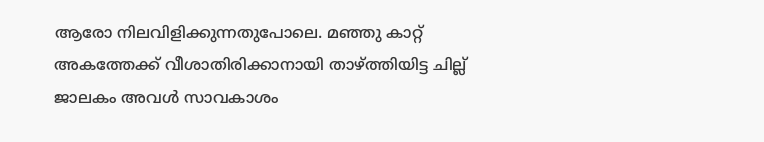ആരോ നിലവിളിക്കുന്നതുപോലെ. മഞ്ഞു കാറ്റ് അകത്തേക്ക് വീശാതിരിക്കാനായി താഴ്ത്തിയിട്ട ചില്ല് ജാലകം അവള്‍ സാവകാശം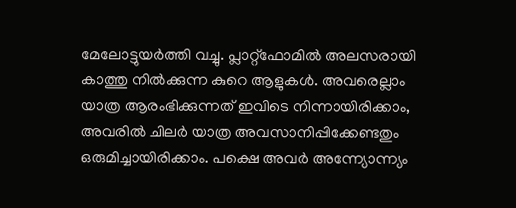മേലോട്ടുയര്‍ത്തി വച്ചു. പ്ലാറ്റ്ഫോമില്‍ അലസരായി കാത്തു നില്‍ക്കുന്ന കുറെ ആളുകള്‍. അവരെല്ലാം യാത്ര ആരംഭിക്കുന്നത് ഇവിടെ നിന്നായിരിക്കാം, അവരില്‍ ചിലര്‍ യാത്ര അവസാനിപ്പിക്കേണ്ടതും ഒരുമിച്ചായിരിക്കാം. പക്ഷെ അവര്‍ അന്ന്യോന്ന്യം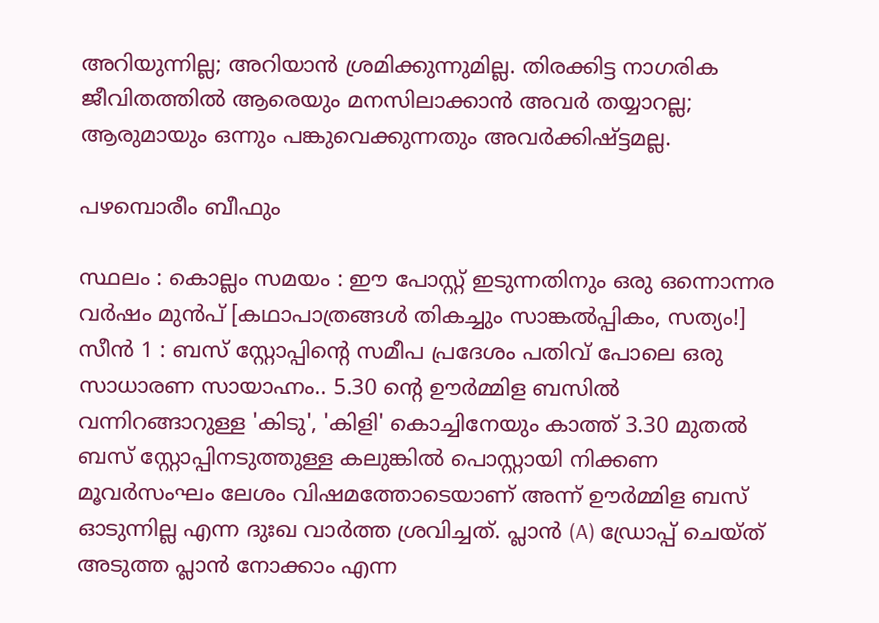അറിയുന്നില്ല; അറിയാന്‍ ശ്രമിക്കുന്നുമില്ല. തിരക്കിട്ട നാഗരിക ജീവിതത്തില്‍ ആരെയും മനസിലാക്കാന്‍ അവര്‍ തയ്യാറല്ല; ആരുമായും ഒന്നും പങ്കുവെക്കുന്നതും അവര്‍ക്കിഷ്ട്ടമല്ല.

പഴമ്പൊരീം ബീഫും

സ്ഥലം : കൊല്ലം സമയം : ഈ പോസ്റ്റ്‌ ഇടുന്നതിനും ഒരു ഒന്നൊന്നര വർഷം മുൻപ് [കഥാപാത്രങ്ങൾ തികച്ചും സാങ്കൽപ്പികം, സത്യം!] സീൻ 1 : ബസ്‌ സ്റ്റോപ്പിന്റെ സമീപ പ്രദേശം പതിവ് പോലെ ഒരു സാധാരണ സായാഹ്നം.. 5.30 ന്റെ ഊർമ്മിള ബസിൽ വന്നിറങ്ങാറുള്ള 'കിടു', 'കിളി' കൊച്ചിനേയും കാത്ത് 3.30 മുതൽ ബസ്‌ സ്റ്റോപ്പിനടുത്തുള്ള കലുങ്കിൽ പൊസ്റ്റായി നിക്കണ മൂവർസംഘം ലേശം വിഷമത്തോടെയാണ് അന്ന് ഊർമ്മിള ബസ്‌ ഓടുന്നില്ല എന്ന ദുഃഖ വാർത്ത ശ്രവിച്ചത്. പ്ലാൻ (A) ഡ്രോപ്പ് ചെയ്ത് അടുത്ത പ്ലാൻ നോക്കാം എന്ന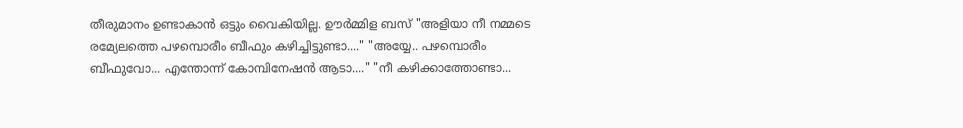തീരുമാനം ഉണ്ടാകാൻ ഒട്ടും വൈകിയില്ല. ഊർമ്മിള ബസ്‌ "അളിയാ നീ നമ്മടെ രമ്യേലത്തെ പഴമ്പൊരീം ബീഫും കഴിച്ചിട്ടുണ്ടാ...." "അയ്യേ.. പഴമ്പൊരീം ബീഫുവോ... എന്തോന്ന് കോമ്പിനേഷൻ ആടാ...." "നീ കഴിക്കാത്തോണ്ടാ...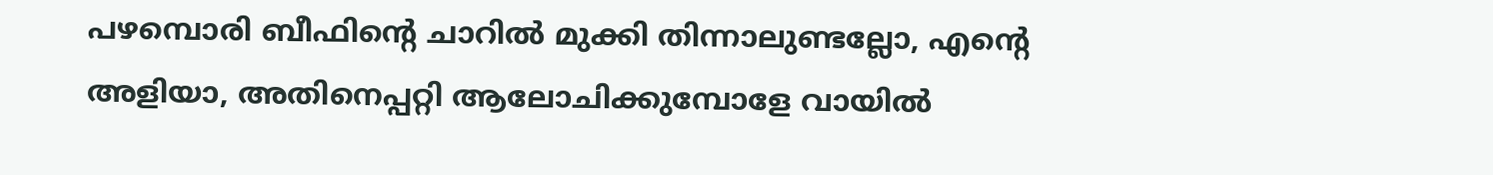പഴമ്പൊരി ബീഫിന്റെ ചാറിൽ മുക്കി തിന്നാലുണ്ടല്ലോ, എന്റെ അളിയാ, അതിനെപ്പറ്റി ആലോചിക്കുമ്പോളേ വായിൽ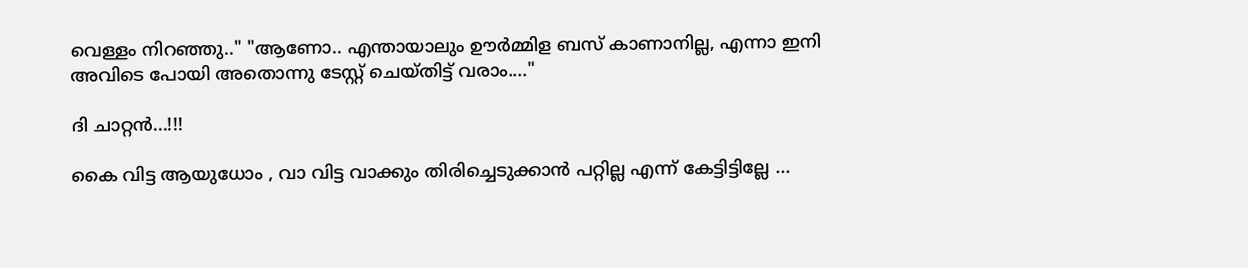വെള്ളം നിറഞ്ഞു.." "ആണോ.. എന്തായാലും ഊർമ്മിള ബസ്‌ കാണാനില്ല, എന്നാ ഇനി അവിടെ പോയി അതൊന്നു ടേസ്റ്റ് ചെയ്തിട്ട് വരാം...."

ദി ചാറ്റൻ...!!!

കൈ വിട്ട ആയുധോം , വാ വിട്ട വാക്കും തിരിച്ചെടുക്കാൻ പറ്റില്ല എന്ന് കേട്ടിട്ടില്ലേ ...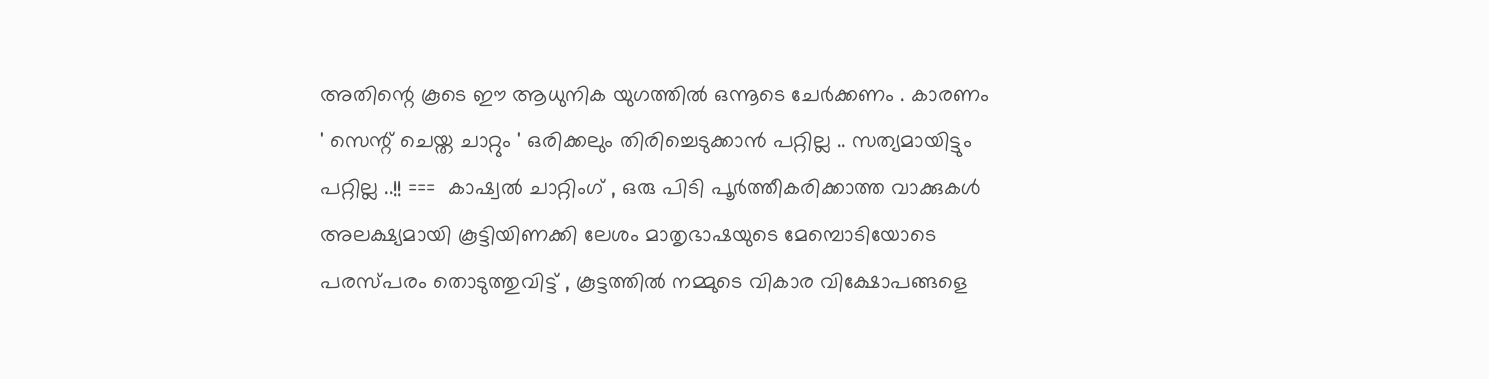അതിന്റെ കൂടെ ഈ ആധുനിക യുഗത്തിൽ ഒന്നൂടെ ചേർക്കണം . കാരണം ' സെന്റ്‌ ചെയ്ത ചാറ്റും ' ഒരിക്കലും തിരിച്ചെടുക്കാൻ പറ്റില്ല .. സത്യമായിട്ടും പറ്റില്ല ..!! ===  കാഷ്വൽ ചാറ്റിംഗ് , ഒരു പിടി പൂർത്തീകരിക്കാത്ത വാക്കുകൾ അലക്ഷ്യമായി കൂട്ടിയിണക്കി ലേശം മാതൃഭാഷയുടെ മേമ്പൊടിയോടെ പരസ്പരം തൊടുത്തുവിട്ട് , കൂട്ടത്തിൽ നമ്മുടെ വികാര വിക്ഷോപങ്ങളെ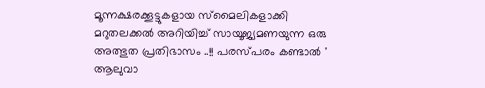മൂന്നക്ഷരക്കൂട്ടുകളായ സ്മൈലികളാക്കി മറുതലക്കൽ അറിയിച്ച് സായൂജ്യമണയുന്ന ഒരു അത്ഭുത പ്രതിഭാസം ..!! പരസ്പരം കണ്ടാൽ ' ആലുവാ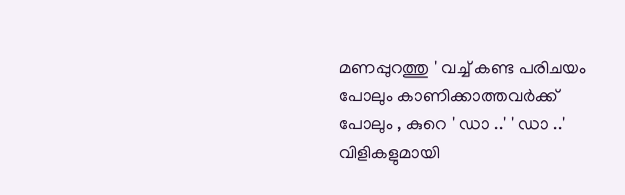മണപ്പുറത്തു ' വച്ച് കണ്ട പരിചയം പോലും കാണിക്കാത്തവർക്ക് പോലും , കുറെ ' ഡാ ..' ' ഡാ ..' വിളികളുമായി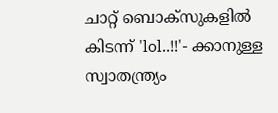ചാറ്റ് ബൊക്സുകളിൽ കിടന്ന് 'lol..!!'- ക്കാനുള്ള സ്വാതന്ത്ര്യം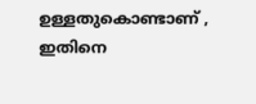ഉള്ളതുകൊണ്ടാണ് , ഇതിനെ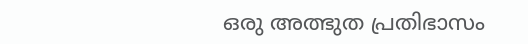ഒരു അത്ഭുത പ്രതിഭാസം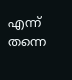എന്ന് തന്നെ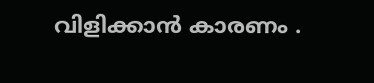വിളിക്കാൻ കാരണം .